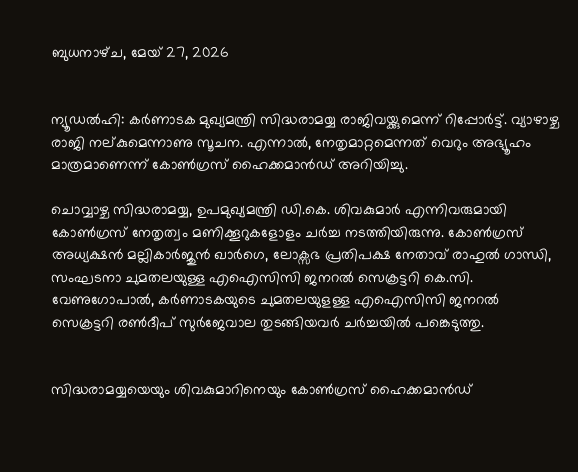ബുധനാഴ്‌ച, മേയ് 27, 2026


ന്യൂഡൽഹി: കർണാടക മുഖ്യമന്ത്രി സിദ്ധരാമയ്യ രാജിവയ്ക്കുമെന്ന് റിപ്പോർട്ട്. വ്യാഴാഴ്ച രാജി നല്കുമെന്നാണു സൂചന. എന്നാൽ, നേതൃമാറ്റമെന്നത് വെറും അഭ്യൂഹം മാത്രമാണെന്ന് കോൺഗ്രസ് ഹൈക്കമാൻഡ് അറിയിച്ചു.

ചൊവ്വാഴ്ച സിദ്ധരാമയ്യ, ഉപമുഖ്യമന്ത്രി ഡി.കെ. ശിവകുമാർ എന്നിവരുമായി കോൺഗ്രസ് നേതൃത്വം മണിക്കൂറുകളോളം ചർച്ച നടത്തിയിരുന്നു. കോൺഗ്രസ് അധ്യക്ഷൻ മല്ലികാർജുൻ ഖാർഗെ, ലോക്സഭ പ്രതിപക്ഷ നേതാവ് രാഹുൽ ഗാന്ധി, സംഘടനാ ചുമതലയുള്ള എഐസിസി ജനറൽ സെക്രട്ടറി കെ.സി. വേണുഗോപാൽ, കർണാടകയുടെ ചുമതലയുളള്ള എ‍ഐസിസി ജനറൽ സെക്രട്ടറി രൺദീപ് സുർജേവാല തുടങ്ങിയവർ ചർച്ചയിൽ പങ്കെടുത്തു.


സിദ്ധരാമയ്യയെയും ശിവകുമാറിനെയും കോൺഗ്രസ് ഹൈക്കമാൻഡ്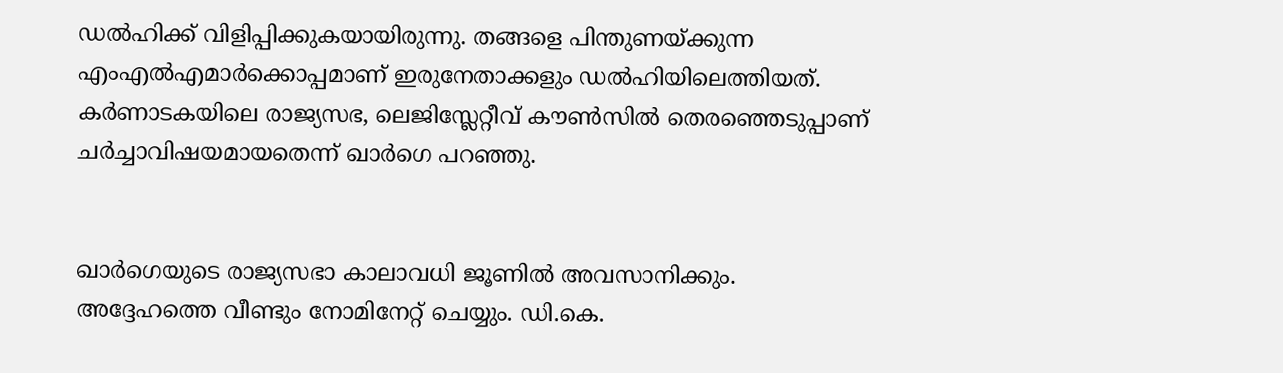ഡൽഹിക്ക് വിളിപ്പിക്കുകയായിരുന്നു. തങ്ങളെ പിന്തുണയ്ക്കുന്ന എംഎൽഎമാർക്കൊപ്പമാണ് ഇരുനേതാക്കളും ഡൽഹിയിലെത്തിയത്. കർണാടകയിലെ രാജ്യസഭ, ലെജിസ്ലേറ്റീവ് കൗൺസിൽ തെരഞ്ഞെടുപ്പാണ് ചർച്ചാവിഷയമായതെന്ന് ഖാർഗെ പറഞ്ഞു.


ഖാർഗെയുടെ രാജ്യസഭാ കാലാവധി ജൂണിൽ അവസാനിക്കും. അദ്ദേഹത്തെ വീണ്ടും നോമിനേറ്റ് ചെയ്യും. ഡി.കെ.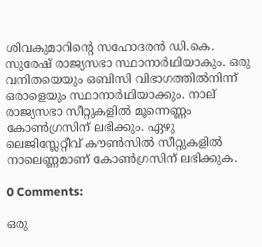ശിവകുമാറിന്‍റെ സഹോദരൻ ഡി.കെ. സുരേഷ് രാജ്യസഭാ സ്ഥാനാർഥിയാകും. ഒരു വനിതയെയും ഒബിസി വിഭാഗത്തിൽനിന്ന് ഒരാളെയും സ്ഥാനാർഥിയാക്കും. നാല് രാജ്യസഭാ സീറ്റുകളിൽ മൂന്നെണ്ണം കോൺഗ്രസിന് ലഭിക്കും. ഏഴു ലെജിസ്ലേറ്റീവ് കൗൺസിൽ സീറ്റുകളിൽ നാലെണ്ണമാണ് കോൺഗ്രസിന് ലഭിക്കുക.

0 Comments:

ഒരു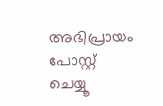അഭിപ്രായം പോസ്റ്റ് ചെയ്യൂ